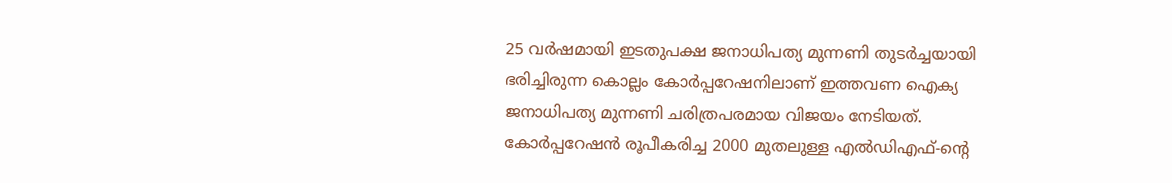25 വർഷമായി ഇടതുപക്ഷ ജനാധിപത്യ മുന്നണി തുടർച്ചയായി ഭരിച്ചിരുന്ന കൊല്ലം കോർപ്പറേഷനിലാണ് ഇത്തവണ ഐക്യ ജനാധിപത്യ മുന്നണി ചരിത്രപരമായ വിജയം നേടിയത്. കോർപ്പറേഷൻ രൂപീകരിച്ച 2000 മുതലുള്ള എൽഡിഎഫ്-ൻ്റെ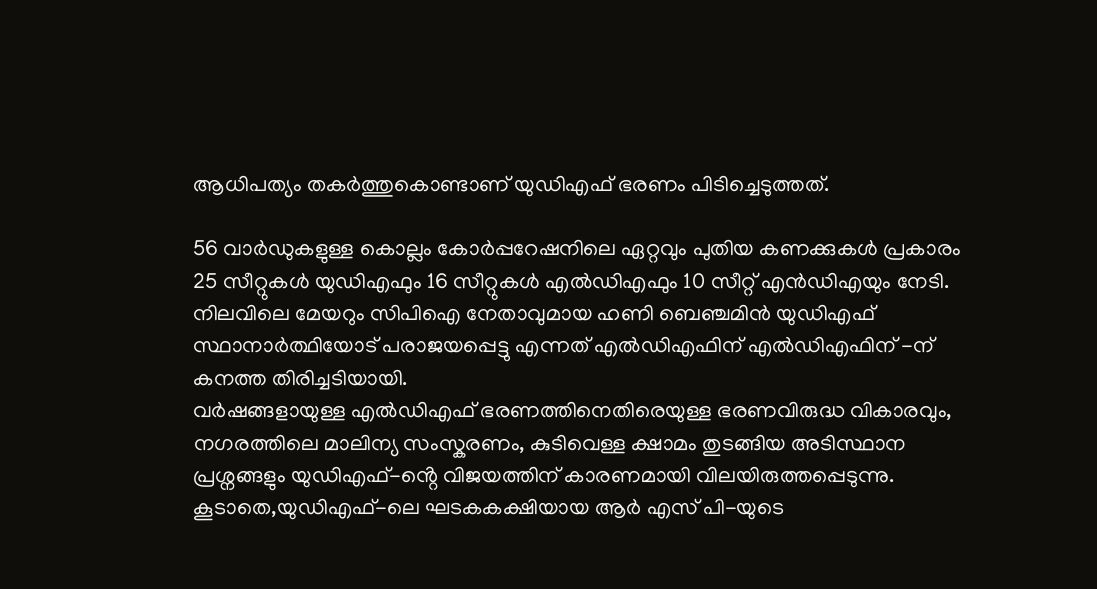ആധിപത്യം തകർത്തുകൊണ്ടാണ് യുഡിഎഫ് ഭരണം പിടിച്ചെടുത്തത്.

56 വാർഡുകളുള്ള കൊല്ലം കോർപ്പറേഷനിലെ ഏറ്റവും പുതിയ കണക്കുകൾ പ്രകാരം 25 സീറ്റുകൾ യുഡിഎഫും 16 സീറ്റുകൾ എൽഡിഎഫും 10 സീറ്റ് എൻഡിഎയും നേടി.
നിലവിലെ മേയറും സിപിഐ നേതാവുമായ ഹണി ബെഞ്ചമിൻ യുഡിഎഫ് സ്ഥാനാർത്ഥിയോട് പരാജയപ്പെട്ടു എന്നത് എൽഡിഎഫിന് എൽഡിഎഫിന് -ന് കനത്ത തിരിച്ചടിയായി.
വർഷങ്ങളായുള്ള എൽഡിഎഫ് ഭരണത്തിനെതിരെയുള്ള ഭരണവിരുദ്ധ വികാരവും, നഗരത്തിലെ മാലിന്യ സംസ്കരണം, കുടിവെള്ള ക്ഷാമം തുടങ്ങിയ അടിസ്ഥാന പ്രശ്നങ്ങളും യുഡിഎഫ്-ൻ്റെ വിജയത്തിന് കാരണമായി വിലയിരുത്തപ്പെടുന്നു.
കൂടാതെ,യുഡിഎഫ്-ലെ ഘടകകക്ഷിയായ ആർ എസ് പി-യുടെ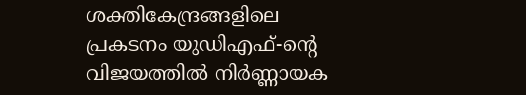ശക്തികേന്ദ്രങ്ങളിലെ പ്രകടനം യുഡിഎഫ്-ൻ്റെ വിജയത്തിൽ നിർണ്ണായക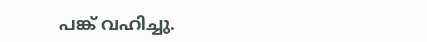പങ്ക് വഹിച്ചു.